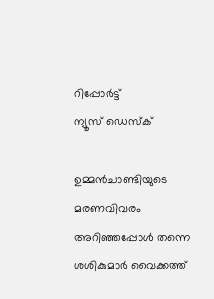റിപ്പോര്‍ട്ട്
ന്യൂസ് ഡെസ്ക്

ഉമ്മൻചാണ്ടിയുടെ മരണവിവരം അറിഞ്ഞപ്പോൾ തന്നെ ശശികുമാർ വൈക്കത്ത്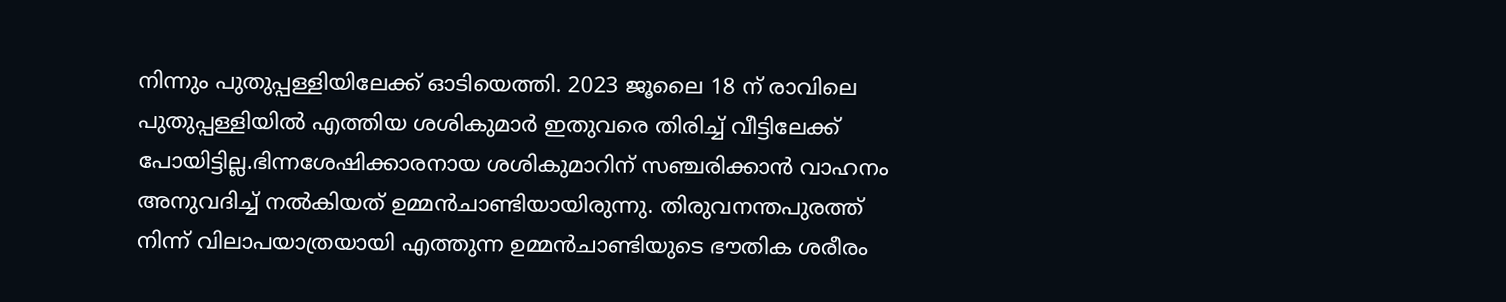നിന്നും പുതുപ്പള്ളിയിലേക്ക് ഓടിയെത്തി. 2023 ജൂലൈ 18 ന് രാവിലെ പുതുപ്പള്ളിയിൽ എത്തിയ ശശികുമാർ ഇതുവരെ തിരിച്ച് വീട്ടിലേക്ക് പോയിട്ടില്ല.ഭിന്നശേഷിക്കാരനായ ശശികുമാറിന് സഞ്ചരിക്കാൻ വാഹനം അനുവദിച്ച് നൽകിയത് ഉമ്മൻചാണ്ടിയായിരുന്നു. തിരുവനന്തപുരത്ത് നിന്ന് വിലാപയാത്രയായി എത്തുന്ന ഉമ്മൻചാണ്ടിയുടെ ഭൗതിക ശരീരം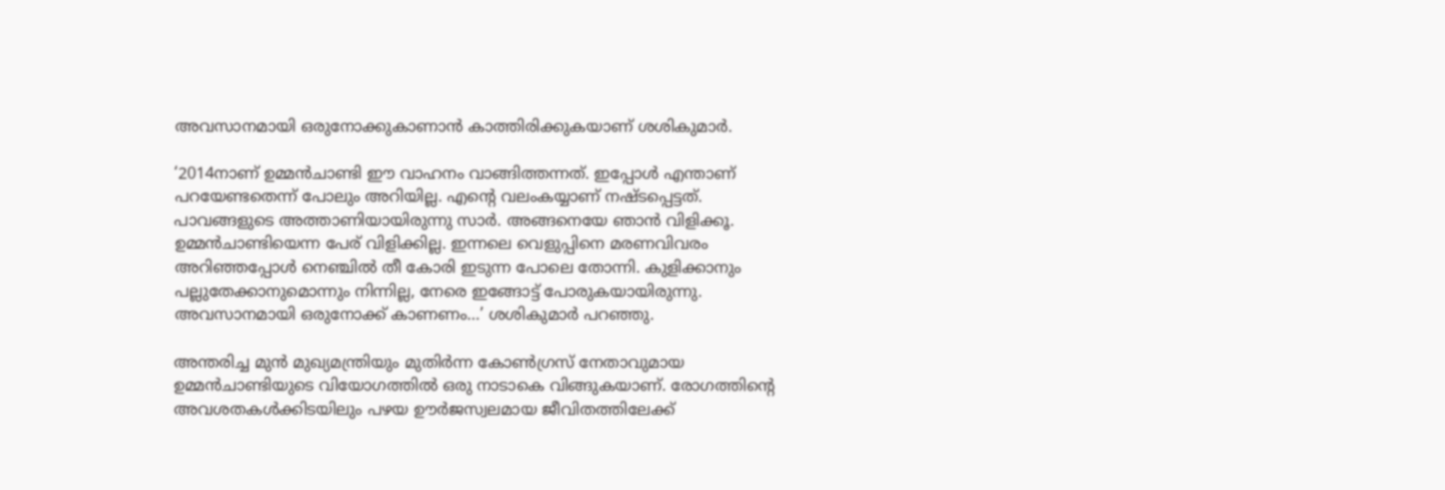അവസാനമായി ഒരുനോക്കുകാണാൻ കാത്തിരിക്കുകയാണ് ശശികുമാർ.

‘2014നാണ് ഉമ്മൻചാണ്ടി ഈ വാഹനം വാങ്ങിത്തന്നത്. ഇപ്പോൾ എന്താണ് പറയേണ്ടതെന്ന് പോലും അറിയില്ല. എന്റെ വലംകയ്യാണ് നഷ്ടപ്പെട്ടത്. പാവങ്ങളുടെ അത്താണിയായിരുന്നു സാർ. അങ്ങനെയേ ഞാൻ വിളിക്കൂ. ഉമ്മൻചാണ്ടിയെന്ന പേര് വിളിക്കില്ല. ഇന്നലെ വെളുപ്പിനെ മരണവിവരം അറിഞ്ഞപ്പോൾ നെഞ്ചിൽ തീ കോരി ഇടുന്ന പോലെ തോന്നി. കുളിക്കാനും പല്ലുതേക്കാനുമൊന്നും നിന്നില്ല, നേരെ ഇങ്ങോട്ട് പോരുകയായിരുന്നു. അവസാനമായി ഒരുനോക്ക് കാണണം…’ ശശികുമാർ പറഞ്ഞു.

അന്തരിച്ച മുൻ മുഖ്യമന്ത്രിയും മുതിർന്ന കോൺഗ്രസ് നേതാവുമായ ഉമ്മൻചാണ്ടിയുടെ വിയോഗത്തിൽ ഒരു നാടാകെ വിങ്ങുകയാണ്. രോഗത്തിന്റെ അവശതകൾക്കിടയിലും പഴയ ഊർജസ്വലമായ ജീവിതത്തിലേക്ക്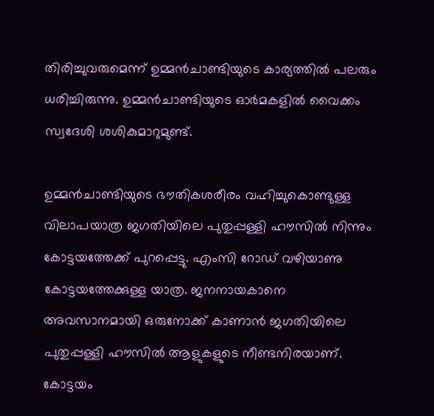തിരിച്ചുവരുമെന്ന് ഉമ്മൻചാണ്ടിയുടെ കാര്യത്തിൽ പലരും ധരിച്ചിരുന്നു. ഉമ്മൻചാണ്ടിയുടെ ഓർമകളിൽ വൈക്കം സ്വദേശി ശശികുമാറുമുണ്ട്.

ഉമ്മൻചാണ്ടിയുടെ ഭൗതികശരീരം വഹിച്ചുകൊണ്ടുള്ള വിലാപയാത്ര ജഗതിയിലെ പുതുപ്പള്ളി ഹൗസിൽ നിന്നും കോട്ടയത്തേക്ക് പുറപ്പെട്ടു. എംസി റോഡ് വഴിയാണു കോട്ടയത്തേക്കുള്ള യാത്ര. ജനനായകാനെ അവസാനമായി ഒരുനോക്ക് കാണാൻ ജഗതിയിലെ പുതുപ്പള്ളി ഹൗസിൽ ആളുകളുടെ നീണ്ടനിരയാണ്. കോട്ടയം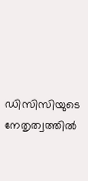ഡിസിസിയുടെ നേതൃത്വത്തിൽ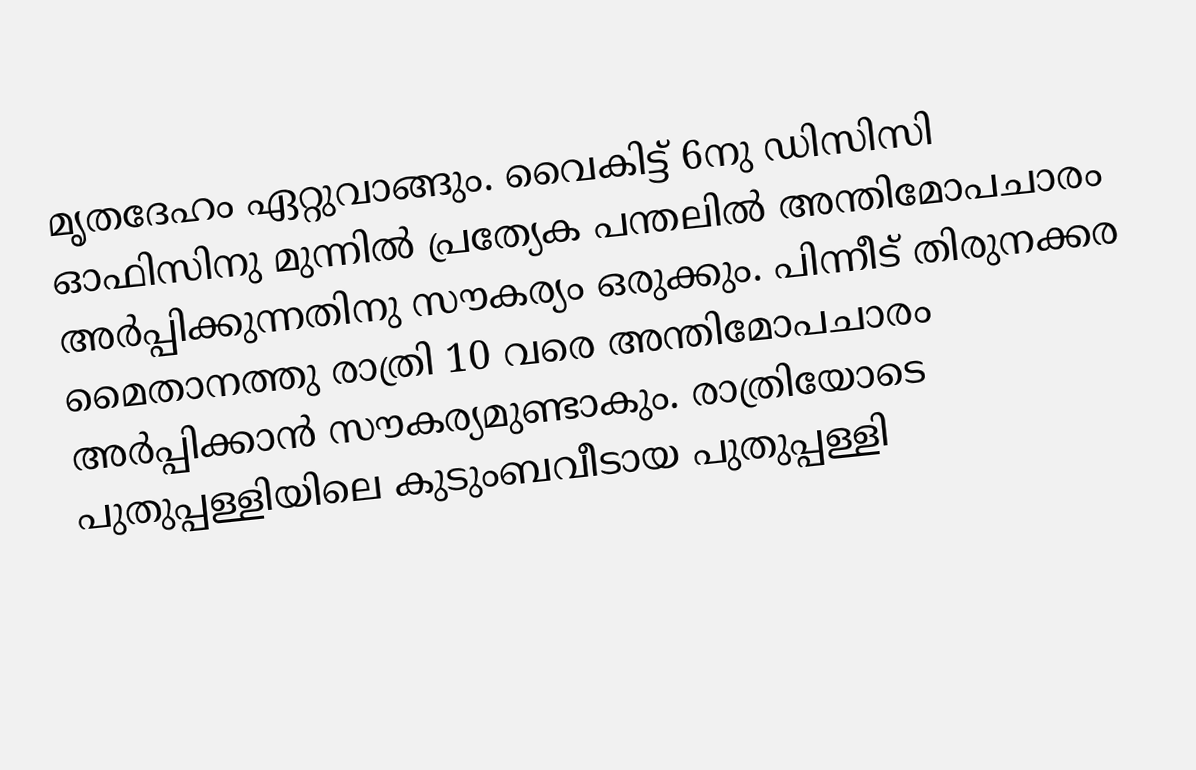മൃതദേഹം ഏറ്റുവാങ്ങും. വൈകിട്ട് 6നു ഡിസിസി ഓഫിസിനു മുന്നിൽ പ്രത്യേക പന്തലിൽ അന്തിമോപചാരം അർപ്പിക്കുന്നതിനു സൗകര്യം ഒരുക്കും. പിന്നീട് തിരുനക്കര മൈതാനത്തു രാത്രി 10 വരെ അന്തിമോപചാരം അർപ്പിക്കാൻ സൗകര്യമുണ്ടാകും. രാത്രിയോടെ പുതുപ്പള്ളിയിലെ കുടുംബവീടായ പുതുപ്പള്ളി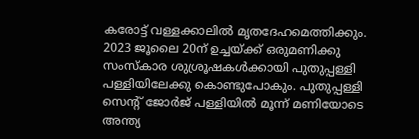കരോട്ട് വള്ളക്കാലിൽ മൃതദേഹമെത്തിക്കും. 2023 ജൂലൈ 20ന് ഉച്ചയ്ക്ക് ഒരുമണിക്കു സംസ്‌കാര ശുശ്രൂഷകൾക്കായി പുതുപ്പള്ളി പള്ളിയിലേക്കു കൊണ്ടുപോകും. പുതുപ്പള്ളി സെന്റ് ജോർജ് പള്ളിയിൽ മൂന്ന് മണിയോടെ അന്ത്യ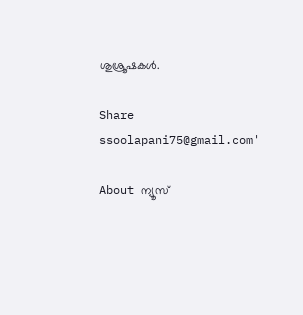ശുശ്രൂഷകൾ.

Share
ssoolapani75@gmail.com'

About ന്യൂസ്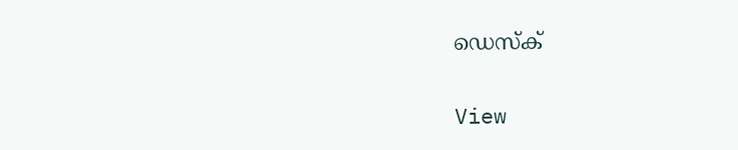ഡെസ്ക്

View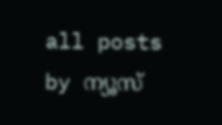all posts by ന്യൂസ്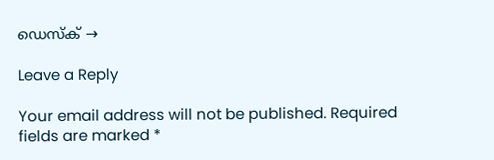ഡെസ്ക് →

Leave a Reply

Your email address will not be published. Required fields are marked *